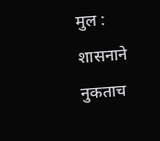मुल : शासनाने नुकताच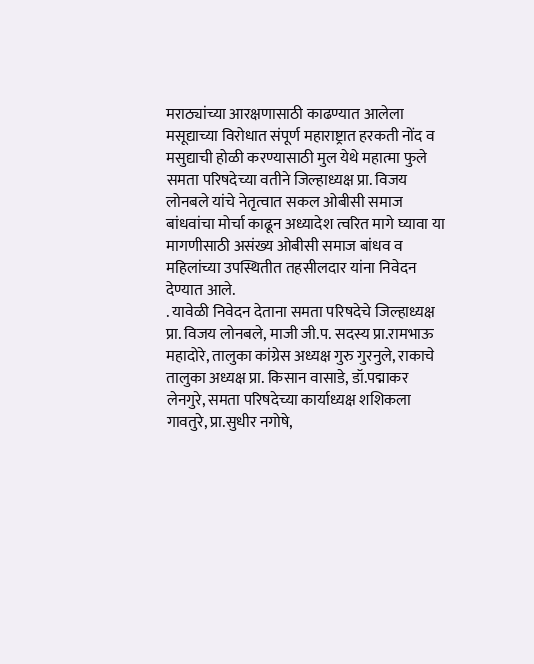मराठ्यांच्या आरक्षणासाठी काढण्यात आलेला मसूद्याच्या विरोधात संपूर्ण महाराष्ट्रात हरकती नोंद व मसुद्याची होळी करण्यासाठी मुल येथे महात्मा फुले समता परिषदेच्या वतीने जिल्हाध्यक्ष प्रा. विजय लोनबले यांचे नेतृत्वात सकल ओबीसी समाज बांधवांचा मोर्चा काढून अध्यादेश त्वरित मागे घ्यावा या मागणीसाठी असंख्य ओबीसी समाज बांधव व महिलांच्या उपस्थितीत तहसीलदार यांना निवेदन देण्यात आले.
. यावेळी निवेदन देताना समता परिषदेचे जिल्हाध्यक्ष प्रा. विजय लोनबले, माजी जी.प. सदस्य प्रा.रामभाऊ महादोरे, तालुका कांग्रेस अध्यक्ष गुरु गुरनुले, राकाचे तालुका अध्यक्ष प्रा. किसान वासाडे, डॉ.पद्माकर लेनगुरे, समता परिषदेच्या कार्याध्यक्ष शशिकला गावतुरे, प्रा.सुधीर नगोषे,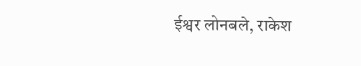ईश्वर लोनबले, राकेश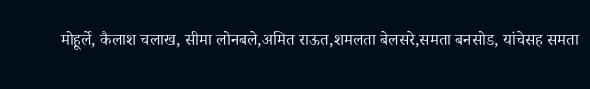मोहूर्ले, कैलाश चलाख, सीमा लोनबले,अमित राऊत,शमलता बेलसरे,समता बनसोड, यांचेसह समता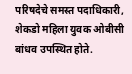परिषदेचे समस्त पदाधिकारी, शेकडो महिला युवक ओबीसी बांधव उपस्थित होते.